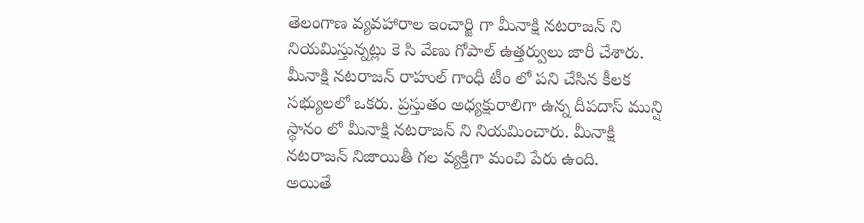తెలంగాణ వ్యవహారాల ఇంచార్జి గా మీనాక్షి నటరాజన్ ని నియమిస్తున్నట్లు కె సి వేణు గోపాల్ ఉత్తర్వులు జారీ చేశారు. మీనాక్షి నటరాజన్ రాహుల్ గాంధీ టీం లో పని చేసిన కీలక సభ్యులలో ఒకరు. ప్రస్తుతం అధ్యక్షురాలిగా ఉన్న దీపదాస్ మున్షి స్థానం లో మీనాక్షి నటరాజన్ ని నియమించారు. మీనాక్షి నటరాజన్ నిజాయితీ గల వ్యక్తిగా మంచి పేరు ఉంది.
అయితే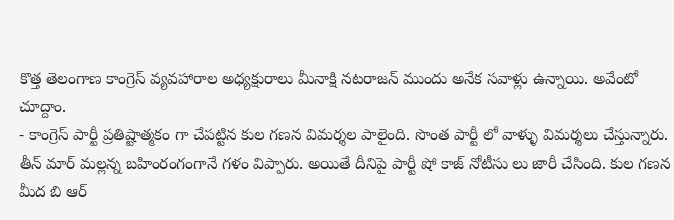కొత్త తెలంగాణ కాంగ్రెస్ వ్యవహారాల అధ్యక్షురాలు మీనాక్షి నటరాజన్ ముందు అనేక సవాళ్లు ఉన్నాయి. అవేంటో చూద్దాం.
- కాంగ్రెస్ పార్టీ ప్రతిష్టాత్మకం గా చేపట్టిన కుల గణన విమర్శల పాలైంది. సొంత పార్టీ లో వాళ్ళు విమర్శలు చేస్తున్నారు. తీన్ మార్ మల్లన్న బహింరంగంగానే గళం విప్పారు. అయితే దీనిపై పార్టీ షో కాజ్ నోటీసు లు జారీ చేసింది. కుల గణన మీద బి ఆర్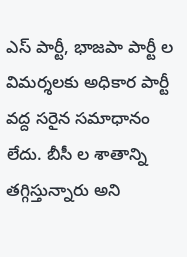ఎస్ పార్టీ, భాజపా పార్టీ ల విమర్శలకు అధికార పార్టీ వద్ద సరైన సమాధానం లేదు. బీసీ ల శాతాన్ని తగ్గిస్తున్నారు అని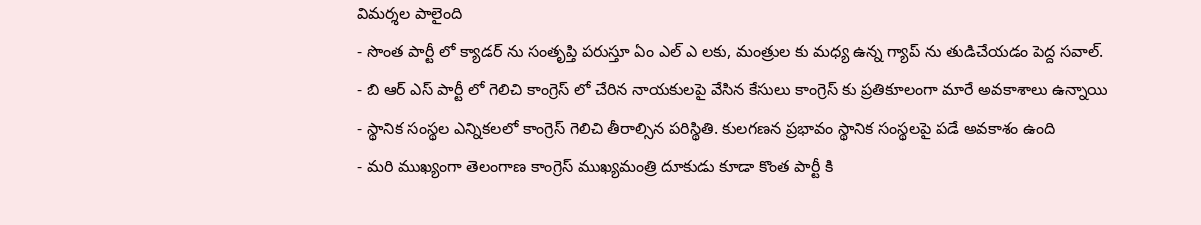విమర్శల పాలైంది
- సొంత పార్టీ లో క్యాడర్ ను సంతృప్తి పరుస్తూ ఏం ఎల్ ఎ లకు, మంత్రుల కు మధ్య ఉన్న గ్యాప్ ను తుడిచేయడం పెద్ద సవాల్.
- బి ఆర్ ఎస్ పార్టీ లో గెలిచి కాంగ్రెస్ లో చేరిన నాయకులపై వేసిన కేసులు కాంగ్రెస్ కు ప్రతికూలంగా మారే అవకాశాలు ఉన్నాయి
- స్థానిక సంస్థల ఎన్నికలలో కాంగ్రెస్ గెలిచి తీరాల్సిన పరిస్థితి. కులగణన ప్రభావం స్థానిక సంస్థలపై పడే అవకాశం ఉంది
- మరి ముఖ్యంగా తెలంగాణ కాంగ్రెస్ ముఖ్యమంత్రి దూకుడు కూడా కొంత పార్టీ కి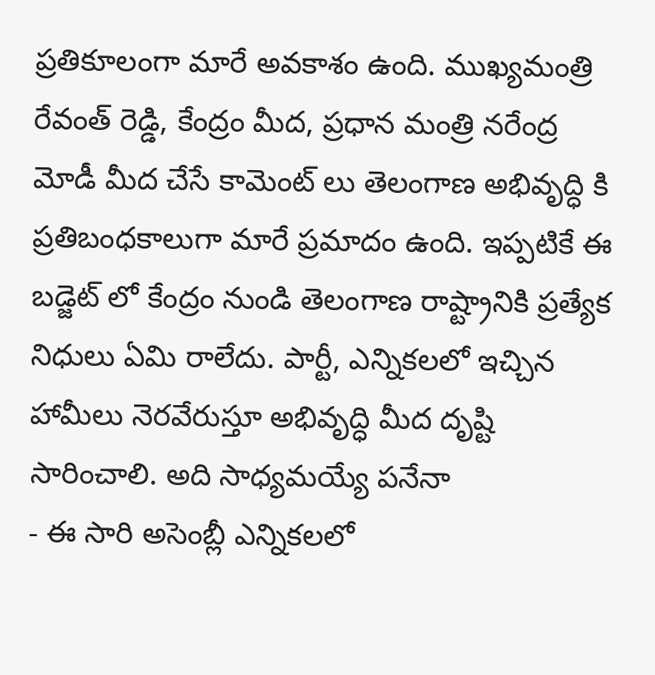ప్రతికూలంగా మారే అవకాశం ఉంది. ముఖ్యమంత్రి రేవంత్ రెడ్డి, కేంద్రం మీద, ప్రధాన మంత్రి నరేంద్ర మోడీ మీద చేసే కామెంట్ లు తెలంగాణ అభివృద్ధి కి ప్రతిబంధకాలుగా మారే ప్రమాదం ఉంది. ఇప్పటికే ఈ బడ్జెట్ లో కేంద్రం నుండి తెలంగాణ రాష్ట్రానికి ప్రత్యేక నిధులు ఏమి రాలేదు. పార్టీ, ఎన్నికలలో ఇచ్చిన హామీలు నెరవేరుస్తూ అభివృద్ధి మీద దృష్టి సారించాలి. అది సాధ్యమయ్యే పనేనా
- ఈ సారి అసెంబ్లీ ఎన్నికలలో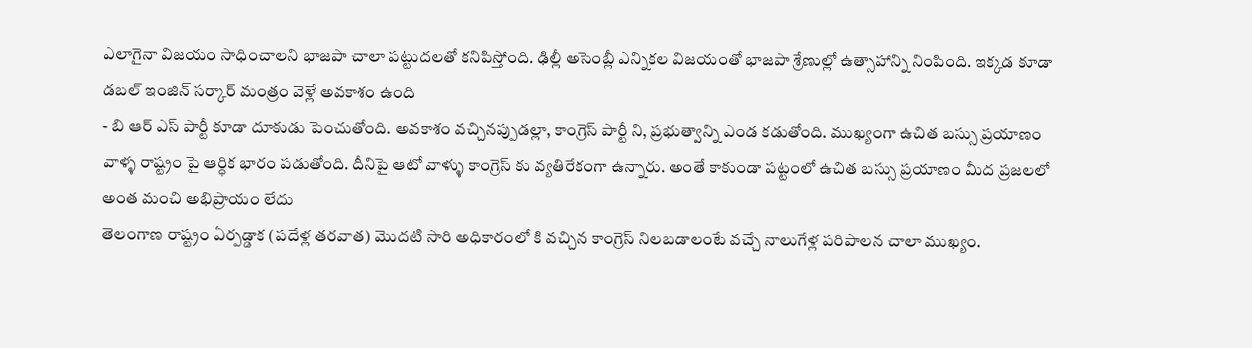ఎలాగైనా విజయం సాధించాలని భాజపా చాలా పట్టుదలతో కనిపిస్తోంది. ఢిల్లీ అసెంబ్లీ ఎన్నికల విజయంతో భాజపా శ్రేణుల్లో ఉత్సాహాన్ని నింపింది. ఇక్కడ కూడా డబల్ ఇంజిన్ సర్కార్ మంత్రం వెళ్లే అవకాశం ఉంది
- బి ఆర్ ఎస్ పార్టీ కూడా దూకుడు పెంచుతోంది. అవకాశం వచ్చినప్పుడల్లా, కాంగ్రెస్ పార్టీ ని, ప్రభుత్వాన్ని ఎండ కడుతోంది. ముఖ్యంగా ఉచిత బస్సు ప్రయాణం వాళ్ళ రాష్ట్రం పై ఆర్ధిక భారం పడుతోంది. దీనిపై ఆటో వాళ్ళు కాంగ్రెస్ కు వ్యతిరేకంగా ఉన్నారు. అంతే కాకుండా పట్టంలో ఉచిత బస్సు ప్రయాణం మీద ప్రజలలో అంత మంచి అభిప్రాయం లేదు
తెలంగాణ రాష్ట్రం ఏర్పడ్డాక (పదేళ్ల తరవాత) మొదటి సారి అధికారంలో కి వచ్చిన కాంగ్రెస్ నిలబడాలంటే వచ్చే నాలుగేళ్ల పరిపాలన చాలా ముఖ్యం.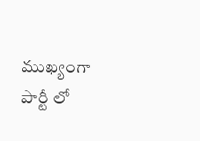ముఖ్యంగా పార్టీ లో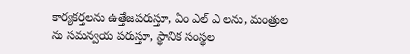కార్యకర్తలను ఉత్తేజపరుస్తూ, ఏం ఎల్ ఎ లను, మంత్రుల ను సమన్వయ పరుస్తూ, స్థానిక సంస్థల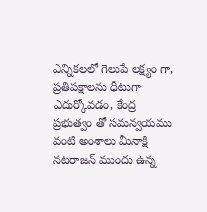ఎన్నికలలో గెలుపే లక్ష్యం గా, ప్రతిపక్షాలను ధీటుగా ఎదుర్కోవడం, కేంద్ర ప్రభుత్వం తో సమన్వయము వంటి అంశాలు మీనాక్షి నటరాజన్ ముందు ఉన్న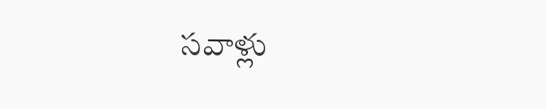సవాళ్లు